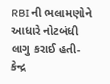RBI ની ભલામણોને આધારે નોટબંધી લાગુ કરાઈ હતી-કેન્દ્ર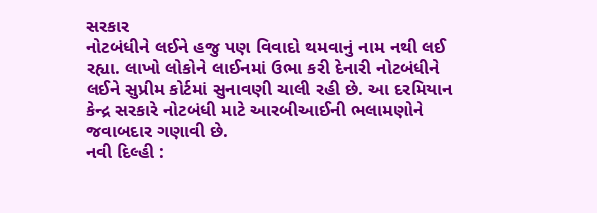સરકાર
નોટબંધીને લઈને હજુ પણ વિવાદો થમવાનું નામ નથી લઈ રહ્યા. લાખો લોકોને લાઈનમાં ઉભા કરી દેનારી નોટબંધીને લઈને સુપ્રીમ કોર્ટમાં સુનાવણી ચાલી રહી છે. આ દરમિયાન કેન્દ્ર સરકારે નોટબંધી માટે આરબીઆઈની ભલામણોને જવાબદાર ગણાવી છે.
નવી દિલ્હી :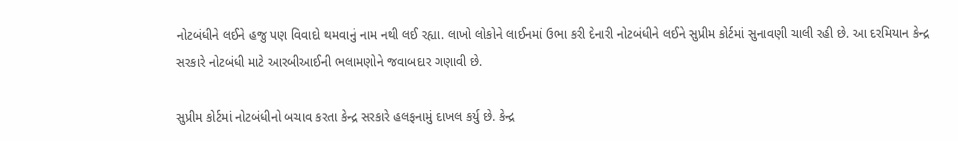નોટબંધીને લઈને હજુ પણ વિવાદો થમવાનું નામ નથી લઈ રહ્યા. લાખો લોકોને લાઈનમાં ઉભા કરી દેનારી નોટબંધીને લઈને સુપ્રીમ કોર્ટમાં સુનાવણી ચાલી રહી છે. આ દરમિયાન કેન્દ્ર સરકારે નોટબંધી માટે આરબીઆઈની ભલામણોને જવાબદાર ગણાવી છે.

સુપ્રીમ કોર્ટમાં નોટબંધીનો બચાવ કરતા કેન્દ્ર સરકારે હલફનામું દાખલ કર્યુ છે. કેન્દ્ર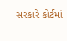સરકારે કોર્ટમાં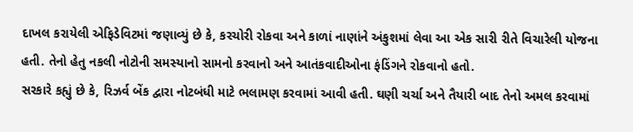દાખલ કરાયેલી એફિડેવિટમાં જણાવ્યું છે કે, કરચોરી રોકવા અને કાળાં નાણાંને અંકુશમાં લેવા આ એક સારી રીતે વિચારેલી યોજના હતી. તેનો હેતુ નકલી નોટોની સમસ્યાનો સામનો કરવાનો અને આતંકવાદીઓના ફંડિંગને રોકવાનો હતો.
સરકારે કહ્યું છે કે, રિઝર્વ બેંક દ્વારા નોટબંધી માટે ભલામણ કરવામાં આવી હતી. ઘણી ચર્ચા અને તૈયારી બાદ તેનો અમલ કરવામાં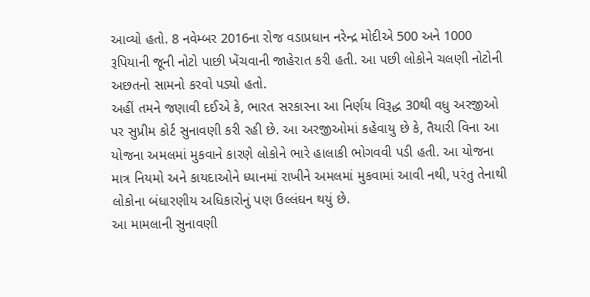આવ્યો હતો. 8 નવેમ્બર 2016ના રોજ વડાપ્રધાન નરેન્દ્ર મોદીએ 500 અને 1000 રૂપિયાની જૂની નોટો પાછી ખેંચવાની જાહેરાત કરી હતી. આ પછી લોકોને ચલણી નોટોની અછતનો સામનો કરવો પડ્યો હતો.
અહીં તમને જણાવી દઈએ કે, ભારત સરકારના આ નિર્ણય વિરૂદ્ધ 30થી વધુ અરજીઓ પર સુપ્રીમ કોર્ટ સુનાવણી કરી રહી છે. આ અરજીઓમાં કહેવાયુ છે કે, તૈયારી વિના આ યોજના અમલમાં મુકવાને કારણે લોકોને ભારે હાલાકી ભોગવવી પડી હતી. આ યોજના માત્ર નિયમો અને કાયદાઓને ધ્યાનમાં રાખીને અમલમાં મુકવામાં આવી નથી, પરંતુ તેનાથી લોકોના બંધારણીય અધિકારોનું પણ ઉલ્લંઘન થયું છે.
આ મામલાની સુનાવણી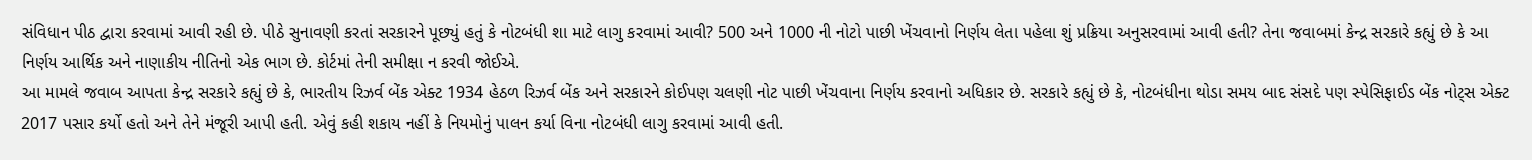સંવિધાન પીઠ દ્વારા કરવામાં આવી રહી છે. પીઠે સુનાવણી કરતાં સરકારને પૂછ્યું હતું કે નોટબંધી શા માટે લાગુ કરવામાં આવી? 500 અને 1000 ની નોટો પાછી ખેંચવાનો નિર્ણય લેતા પહેલા શું પ્રક્રિયા અનુસરવામાં આવી હતી? તેના જવાબમાં કેન્દ્ર સરકારે કહ્યું છે કે આ નિર્ણય આર્થિક અને નાણાકીય નીતિનો એક ભાગ છે. કોર્ટમાં તેની સમીક્ષા ન કરવી જોઈએ.
આ મામલે જવાબ આપતા કેન્દ્ર સરકારે કહ્યું છે કે, ભારતીય રિઝર્વ બેંક એક્ટ 1934 હેઠળ રિઝર્વ બેંક અને સરકારને કોઈપણ ચલણી નોટ પાછી ખેંચવાના નિર્ણય કરવાનો અધિકાર છે. સરકારે કહ્યું છે કે, નોટબંધીના થોડા સમય બાદ સંસદે પણ સ્પેસિફાઈડ બેંક નોટ્સ એક્ટ 2017 પસાર કર્યો હતો અને તેને મંજૂરી આપી હતી. એવું કહી શકાય નહીં કે નિયમોનું પાલન કર્યા વિના નોટબંધી લાગુ કરવામાં આવી હતી.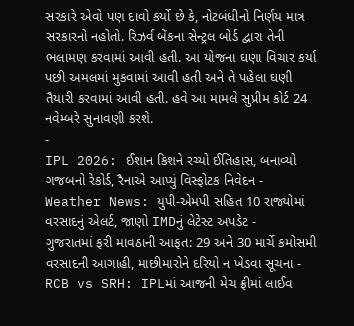સરકારે એવો પણ દાવો કર્યો છે કે, નોટબંધીનો નિર્ણય માત્ર સરકારનો નહોતો. રિઝર્વ બેંકના સેન્ટ્રલ બોર્ડ દ્વારા તેની ભલામણ કરવામાં આવી હતી. આ યોજના ઘણા વિચાર કર્યા પછી અમલમાં મુકવામાં આવી હતી અને તે પહેલા ઘણી તૈયારી કરવામાં આવી હતી. હવે આ મામલે સુપ્રીમ કોર્ટ 24 નવેમ્બરે સુનાવણી કરશે.
-
IPL 2026: ઈશાન કિશને રચ્યો ઈતિહાસ, બનાવ્યો ગજબનો રેકોર્ડ, રૈનાએ આપ્યું વિસ્ફોટક નિવેદન -
Weather News: યુપી-એમપી સહિત 10 રાજ્યોમાં વરસાદનું એલર્ટ, જાણો IMDનું લેટેસ્ટ અપડેટ -
ગુજરાતમાં ફરી માવઠાની આફત: 29 અને 30 માર્ચે કમોસમી વરસાદની આગાહી, માછીમારોને દરિયો ન ખેડવા સૂચના -
RCB vs SRH: IPLમાં આજની મેચ ફ્રીમાં લાઈવ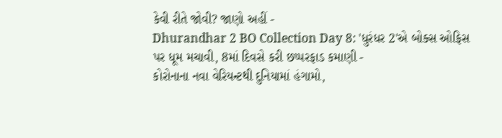કેવી રીતે જોવી? જાણો અહીં -
Dhurandhar 2 BO Collection Day 8: 'ધુરંધર 2'એ બોક્સ ઓફિસ પર ધૂમ મચાવી, 8માં દિવસે કરી છપ્પરફાડ કમાણી -
કોરોનાના નવા વેરિયન્ટથી દુનિયામાં હંગામો,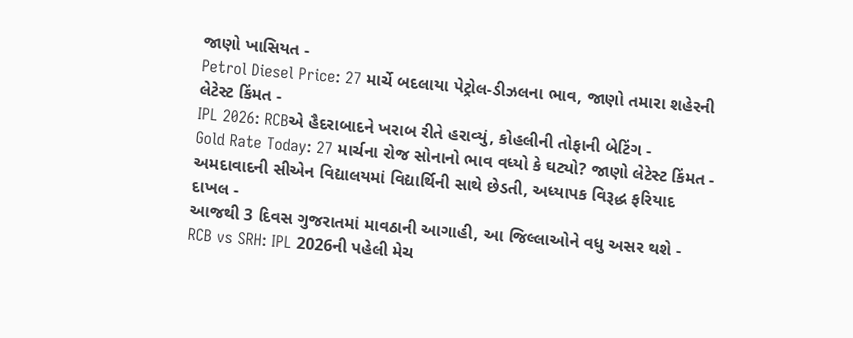જાણો ખાસિયત -
Petrol Diesel Price: 27 માર્ચે બદલાયા પેટ્રોલ-ડીઝલના ભાવ, જાણો તમારા શહેરની લેટેસ્ટ કિંમત -
IPL 2026: RCBએ હૈદરાબાદને ખરાબ રીતે હરાવ્યું, કોહલીની તોફાની બેટિંગ -
Gold Rate Today: 27 માર્ચના રોજ સોનાનો ભાવ વધ્યો કે ઘટ્યો? જાણો લેટેસ્ટ કિંમત -
અમદાવાદની સીએન વિદ્યાલયમાં વિદ્યાર્થિની સાથે છેડતી, અધ્યાપક વિરૂદ્ધ ફરિયાદ દાખલ -
આજથી 3 દિવસ ગુજરાતમાં માવઠાની આગાહી, આ જિલ્લાઓને વધુ અસર થશે -
RCB vs SRH: IPL 2026ની પહેલી મેચ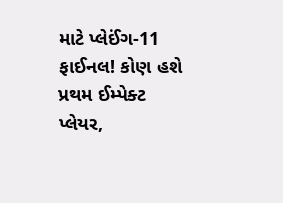માટે પ્લેઈંગ-11 ફાઈનલ! કોણ હશે પ્રથમ ઈમ્પેક્ટ પ્લેયર,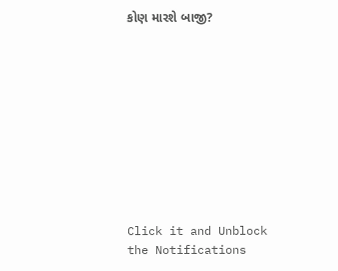કોણ મારશે બાજી?










Click it and Unblock the Notifications